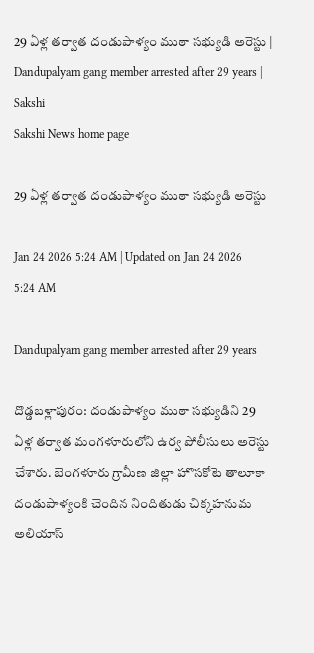29 ఏళ్ల తర్వాత దండుపాళ్యం ముఠా సభ్యుడి అరెస్టు | Dandupalyam gang member arrested after 29 years | Sakshi
Sakshi News home page

29 ఏళ్ల తర్వాత దండుపాళ్యం ముఠా సభ్యుడి అరెస్టు

Jan 24 2026 5:24 AM | Updated on Jan 24 2026 5:24 AM

Dandupalyam gang member arrested after 29 years

దొడ్డబళ్లాపురం: దండుపాళ్యం ముఠా సభ్యుడిని 29 ఏళ్ల తర్వాత మంగళూరులోని ఉర్వ పోలీసులు అరెస్టు చేశారు. బెంగళూరు గ్రామీణ జిల్లా హొసకోటె తాలూకా దండుపాళ్యంకి చెందిన నిందితుడు చిక్కహనుమ అలియాస్‌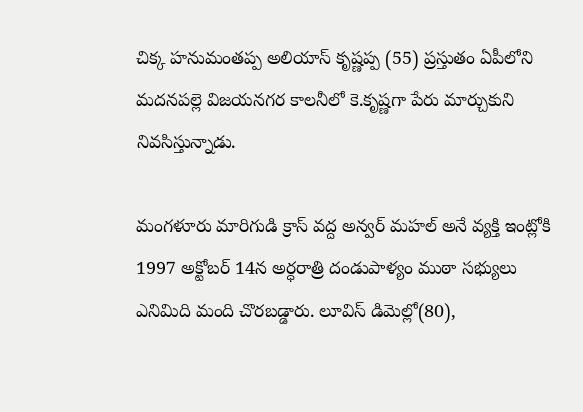చిక్క హనుమంతప్ప అలియాస్‌ కృష్ణప్ప (55) ప్రస్తుతం ఏపీలోని మదనపల్లె విజయనగర కాలనీలో కె.కృష్ణగా పేరు మార్చుకుని నివసిస్తున్నాడు.

మంగళూరు మారిగుడి క్రాస్‌ వద్ద అన్వర్‌ మహల్‌ అనే వ్యక్తి ఇంట్లోకి 1997 అక్టోబర్‌ 14న అర్ధరాత్రి దండుపాళ్యం ముఠా సభ్యులు ఎనిమిది మంది చొరబడ్డారు. లూవిస్‌ డిమెల్లో(80),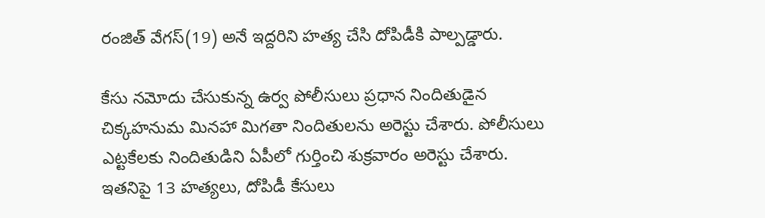రంజిత్‌ వేగస్‌(19) అనే ఇద్దరిని హత్య చేసి దోపిడీకి పాల్పడ్డారు.

కేసు నమోదు చేసుకున్న ఉర్వ పోలీసులు ప్రధాన నిందితుడైన చిక్కహనుమ మినహా మిగతా నిందితులను అరెస్టు చేశారు. పోలీసులు ఎట్టకేలకు నిందితుడిని ఏపీలో గుర్తించి శుక్రవారం అరెస్టు చేశారు. ఇతనిపై 13 హత్యలు, దోపిడీ కేసులు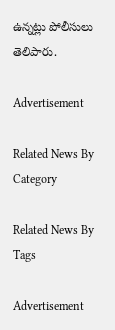ఉన్నట్లు పోలీసులు తెలిపారు.

Advertisement

Related News By Category

Related News By Tags

Advertisement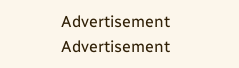Advertisement
Advertisement